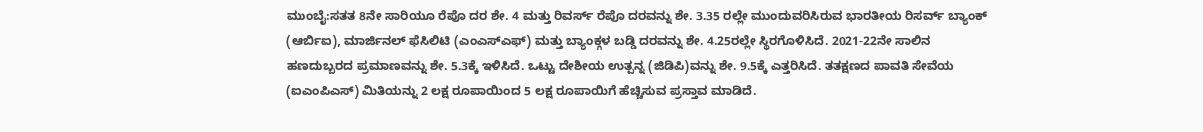ಮುಂಬೈ:ಸತತ 8ನೇ ಸಾರಿಯೂ ರೆಪೊ ದರ ಶೇ. 4 ಮತ್ತು ರಿವರ್ಸ್ ರೆಪೊ ದರವನ್ನು ಶೇ. 3.35 ರಲ್ಲೇ ಮುಂದುವರಿಸಿರುವ ಭಾರತೀಯ ರಿಸರ್ವ್ ಬ್ಯಾಂಕ್ (ಆರ್ಬಿಐ), ಮಾರ್ಜಿನಲ್ ಫೆಸಿಲಿಟಿ (ಎಂಎಸ್ಎಫ್) ಮತ್ತು ಬ್ಯಾಂಕ್ಗಳ ಬಡ್ಡಿ ದರವನ್ನು ಶೇ. 4.25ರಲ್ಲೇ ಸ್ಥಿರಗೊಳಿಸಿದೆ. 2021-22ನೇ ಸಾಲಿನ ಹಣದುಬ್ಬರದ ಪ್ರಮಾಣವನ್ನು ಶೇ. 5.3ಕ್ಕೆ ಇಳಿಸಿದೆ. ಒಟ್ಟು ದೇಶೀಯ ಉತ್ಪನ್ನ (ಜಿಡಿಪಿ)ವನ್ನು ಶೇ. 9.5ಕ್ಕೆ ಎತ್ತರಿಸಿದೆ. ತತಕ್ಷಣದ ಪಾವತಿ ಸೇವೆಯ (ಐಎಂಪಿಎಸ್) ಮಿತಿಯನ್ನು 2 ಲಕ್ಷ ರೂಪಾಯಿಂದ 5 ಲಕ್ಷ ರೂಪಾಯಿಗೆ ಹೆಚ್ಚಿಸುವ ಪ್ರಸ್ತಾವ ಮಾಡಿದೆ.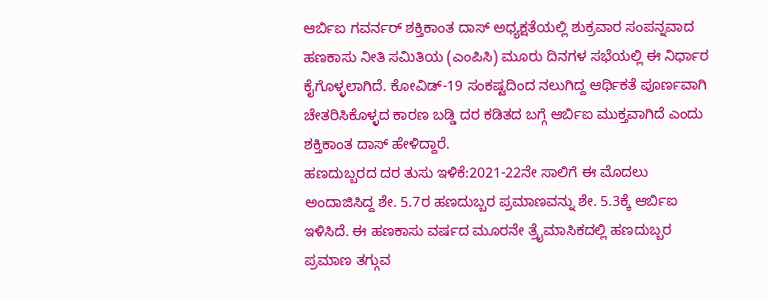ಆರ್ಬಿಐ ಗವರ್ನರ್ ಶಕ್ತಿಕಾಂತ ದಾಸ್ ಅಧ್ಯಕ್ಷತೆಯಲ್ಲಿ ಶುಕ್ರವಾರ ಸಂಪನ್ನವಾದ ಹಣಕಾಸು ನೀತಿ ಸಮಿತಿಯ (ಎಂಪಿಸಿ) ಮೂರು ದಿನಗಳ ಸಭೆಯಲ್ಲಿ ಈ ನಿರ್ಧಾರ ಕೈಗೊಳ್ಳಲಾಗಿದೆ. ಕೋವಿಡ್-19 ಸಂಕಷ್ಟದಿಂದ ನಲುಗಿದ್ದ ಆರ್ಥಿಕತೆ ಪೂರ್ಣವಾಗಿ ಚೇತರಿಸಿಕೊಳ್ಳದ ಕಾರಣ ಬಡ್ಡಿ ದರ ಕಡಿತದ ಬಗ್ಗೆ ಆರ್ಬಿಐ ಮುಕ್ತವಾಗಿದೆ ಎಂದು ಶಕ್ತಿಕಾಂತ ದಾಸ್ ಹೇಳಿದ್ದಾರೆ.
ಹಣದುಬ್ಬರದ ದರ ತುಸು ಇಳಿಕೆ:2021-22ನೇ ಸಾಲಿಗೆ ಈ ಮೊದಲು ಅಂದಾಜಿಸಿದ್ದ ಶೇ. 5.7ರ ಹಣದುಬ್ಬರ ಪ್ರಮಾಣವನ್ನು ಶೇ. 5.3ಕ್ಕೆ ಆರ್ಬಿಐ ಇಳಿಸಿದೆ. ಈ ಹಣಕಾಸು ವರ್ಷದ ಮೂರನೇ ತ್ರೖೆಮಾಸಿಕದಲ್ಲಿ ಹಣದುಬ್ಬರ ಪ್ರಮಾಣ ತಗ್ಗುವ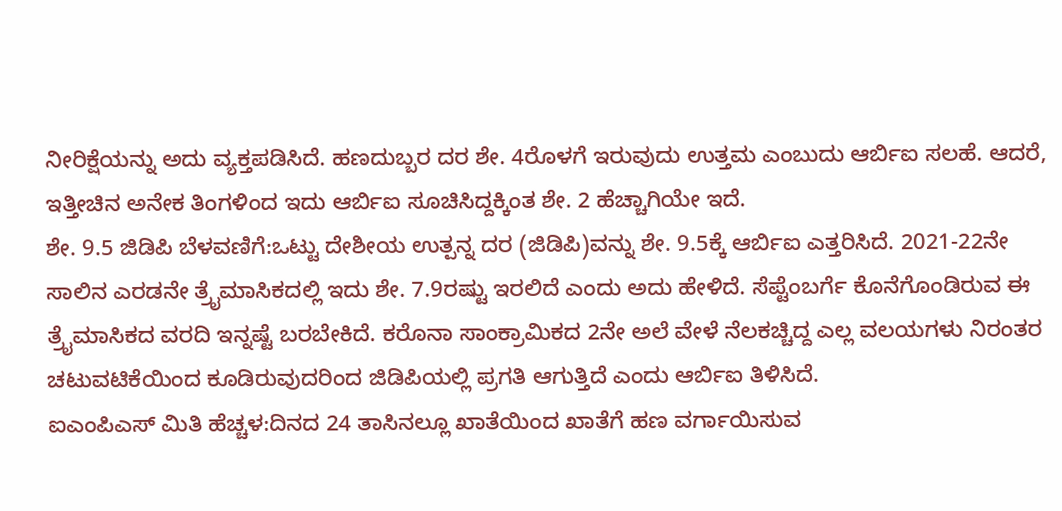ನೀರಿಕ್ಷೆಯನ್ನು ಅದು ವ್ಯಕ್ತಪಡಿಸಿದೆ. ಹಣದುಬ್ಬರ ದರ ಶೇ. 4ರೊಳಗೆ ಇರುವುದು ಉತ್ತಮ ಎಂಬುದು ಆರ್ಬಿಐ ಸಲಹೆ. ಆದರೆ, ಇತ್ತೀಚಿನ ಅನೇಕ ತಿಂಗಳಿಂದ ಇದು ಆರ್ಬಿಐ ಸೂಚಿಸಿದ್ದಕ್ಕಿಂತ ಶೇ. 2 ಹೆಚ್ಚಾಗಿಯೇ ಇದೆ.
ಶೇ. 9.5 ಜಿಡಿಪಿ ಬೆಳವಣಿಗೆ:ಒಟ್ಟು ದೇಶೀಯ ಉತ್ಪನ್ನ ದರ (ಜಿಡಿಪಿ)ವನ್ನು ಶೇ. 9.5ಕ್ಕೆ ಆರ್ಬಿಐ ಎತ್ತರಿಸಿದೆ. 2021-22ನೇ ಸಾಲಿನ ಎರಡನೇ ತ್ರೖೆಮಾಸಿಕದಲ್ಲಿ ಇದು ಶೇ. 7.9ರಷ್ಟು ಇರಲಿದೆ ಎಂದು ಅದು ಹೇಳಿದೆ. ಸೆಪ್ಟೆಂಬರ್ಗೆ ಕೊನೆಗೊಂಡಿರುವ ಈ ತ್ರೖೆಮಾಸಿಕದ ವರದಿ ಇನ್ನಷ್ಟೆ ಬರಬೇಕಿದೆ. ಕರೊನಾ ಸಾಂಕ್ರಾಮಿಕದ 2ನೇ ಅಲೆ ವೇಳೆ ನೆಲಕಚ್ಚಿದ್ದ ಎಲ್ಲ ವಲಯಗಳು ನಿರಂತರ ಚಟುವಟಿಕೆಯಿಂದ ಕೂಡಿರುವುದರಿಂದ ಜಿಡಿಪಿಯಲ್ಲಿ ಪ್ರಗತಿ ಆಗುತ್ತಿದೆ ಎಂದು ಆರ್ಬಿಐ ತಿಳಿಸಿದೆ.
ಐಎಂಪಿಎಸ್ ಮಿತಿ ಹೆಚ್ಚಳ:ದಿನದ 24 ತಾಸಿನಲ್ಲೂ ಖಾತೆಯಿಂದ ಖಾತೆಗೆ ಹಣ ವರ್ಗಾಯಿಸುವ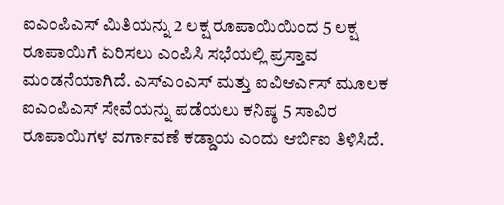ಐಎಂಪಿಎಸ್ ಮಿತಿಯನ್ನು 2 ಲಕ್ಷ ರೂಪಾಯಿಯಿಂದ 5 ಲಕ್ಷ ರೂಪಾಯಿಗೆ ಏರಿಸಲು ಎಂಪಿಸಿ ಸಭೆಯಲ್ಲಿ ಪ್ರಸ್ತಾವ ಮಂಡನೆಯಾಗಿದೆ. ಎಸ್ಎಂಎಸ್ ಮತ್ತು ಐವಿಆರ್ಎಸ್ ಮೂಲಕ ಐಎಂಪಿಎಸ್ ಸೇವೆಯನ್ನು ಪಡೆಯಲು ಕನಿಷ್ಠ 5 ಸಾವಿರ ರೂಪಾಯಿಗಳ ವರ್ಗಾವಣೆ ಕಡ್ಡಾಯ ಎಂದು ಆರ್ಬಿಐ ತಿಳಿಸಿದೆ.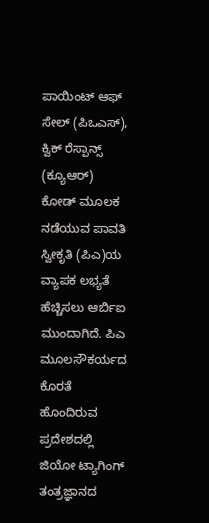ಪಾಯಿಂಟ್ ಆಫ್ ಸೇಲ್ (ಪಿಒಎಸ್), ಕ್ವಿಕ್ ರೆಸ್ಪಾನ್ಸ್ (ಕ್ಯೂಆರ್) ಕೋಡ್ ಮೂಲಕ ನಡೆಯುವ ಪಾವತಿ ಸ್ವೀಕೃತಿ (ಪಿಎ)ಯ ವ್ಯಾಪಕ ಲಭ್ಯತೆ ಹೆಚ್ಚಿಸಲು ಆರ್ಬಿಐ ಮುಂದಾಗಿದೆ. ಪಿಎ ಮೂಲಸೌಕರ್ಯದ ಕೊರತೆ ಹೊಂದಿರುವ ಪ್ರದೇಶದಲ್ಲಿ ಜಿಯೋ ಟ್ಯಾಗಿಂಗ್ ತಂತ್ರಜ್ಞಾನದ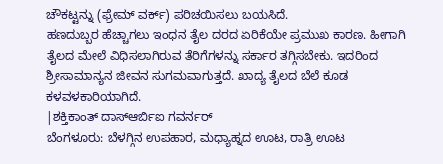ಚೌಕಟ್ಟನ್ನು (ಫ್ರೇಮ್ ವರ್ಕ್) ಪರಿಚಯಿಸಲು ಬಯಸಿದೆ.
ಹಣದುಬ್ಬರ ಹೆಚ್ಚಾಗಲು ಇಂಧನ ತೈಲ ದರದ ಏರಿಕೆಯೇ ಪ್ರಮುಖ ಕಾರಣ. ಹೀಗಾಗಿ ತೈಲದ ಮೇಲೆ ವಿಧಿಸಲಾಗಿರುವ ತೆರಿಗೆಗಳನ್ನು ಸರ್ಕಾರ ತಗ್ಗಿಸಬೇಕು. ಇದರಿಂದ ಶ್ರೀಸಾಮಾನ್ಯನ ಜೀವನ ಸುಗಮವಾಗುತ್ತದೆ. ಖಾದ್ಯ ತೈಲದ ಬೆಲೆ ಕೂಡ ಕಳವಳಕಾರಿಯಾಗಿದೆ.
|ಶಕ್ತಿಕಾಂತ್ ದಾಸ್ಆರ್ಬಿಐ ಗವರ್ನರ್
ಬೆಂಗಳೂರು: ಬೆಳಗ್ಗಿನ ಉಪಹಾರ, ಮಧ್ಯಾಹ್ನದ ಊಟ, ರಾತ್ರಿ ಊಟ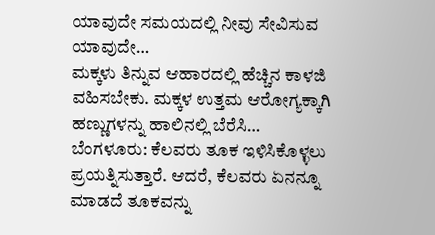ಯಾವುದೇ ಸಮಯದಲ್ಲಿ ನೀವು ಸೇವಿಸುವ ಯಾವುದೇ…
ಮಕ್ಕಳು ತಿನ್ನುವ ಆಹಾರದಲ್ಲಿ ಹೆಚ್ಚಿನ ಕಾಳಜಿ ವಹಿಸಬೇಕು. ಮಕ್ಕಳ ಉತ್ತಮ ಆರೋಗ್ಯಕ್ಕಾಗಿ ಹಣ್ಣುಗಳನ್ನು ಹಾಲಿನಲ್ಲಿ ಬೆರೆಸಿ…
ಬೆಂಗಳೂರು: ಕೆಲವರು ತೂಕ ಇಳಿಸಿಕೊಳ್ಳಲು ಪ್ರಯತ್ನಿಸುತ್ತಾರೆ. ಆದರೆ, ಕೆಲವರು ಏನನ್ನೂ ಮಾಡದೆ ತೂಕವನ್ನು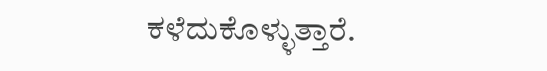ಕಳೆದುಕೊಳ್ಳುತ್ತಾರೆ.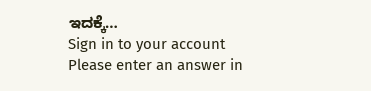ಇದಕ್ಕೆ…
Sign in to your account
Please enter an answer in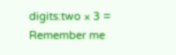digits:two × 3 =
Remember me